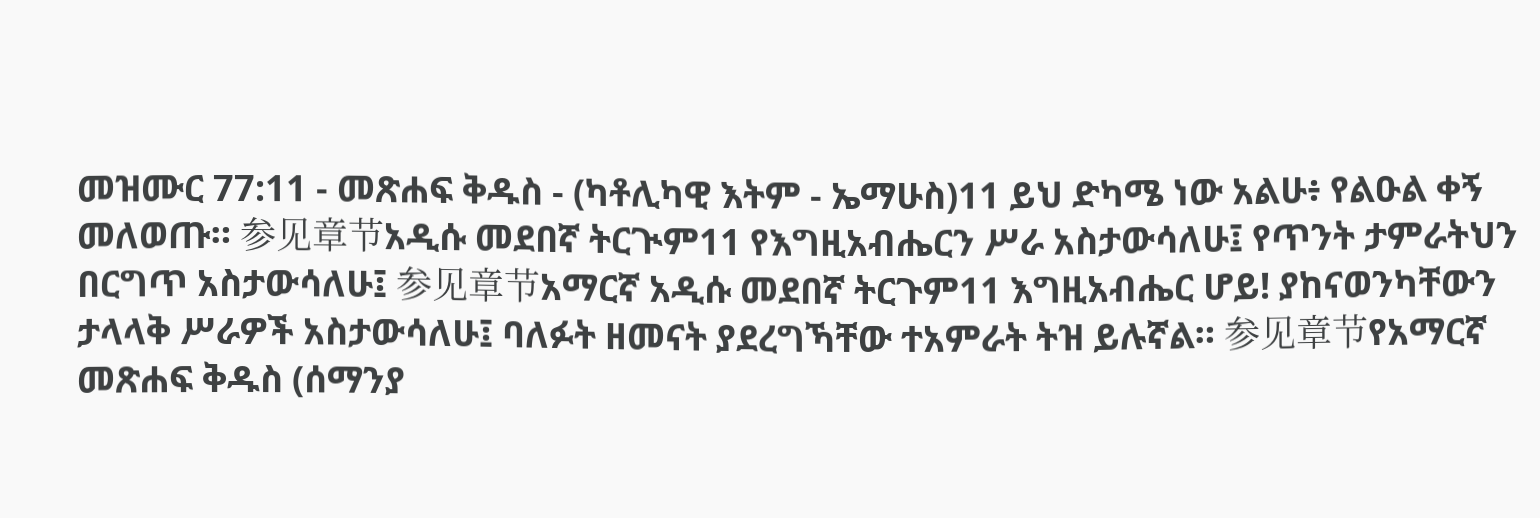መዝሙር 77:11 - መጽሐፍ ቅዱስ - (ካቶሊካዊ እትም - ኤማሁስ)11 ይህ ድካሜ ነው አልሁ፥ የልዑል ቀኝ መለወጡ። 参见章节አዲሱ መደበኛ ትርጒም11 የእግዚአብሔርን ሥራ አስታውሳለሁ፤ የጥንት ታምራትህን በርግጥ አስታውሳለሁ፤ 参见章节አማርኛ አዲሱ መደበኛ ትርጉም11 እግዚአብሔር ሆይ! ያከናወንካቸውን ታላላቅ ሥራዎች አስታውሳለሁ፤ ባለፉት ዘመናት ያደረግኻቸው ተአምራት ትዝ ይሉኛል። 参见章节የአማርኛ መጽሐፍ ቅዱስ (ሰማንያ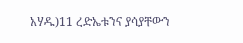አሃዱ)11 ረድኤቱንና ያሳያቸውን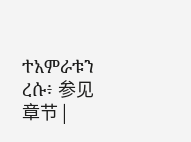ተአምራቱን ረሱ፥ 参见章节 |